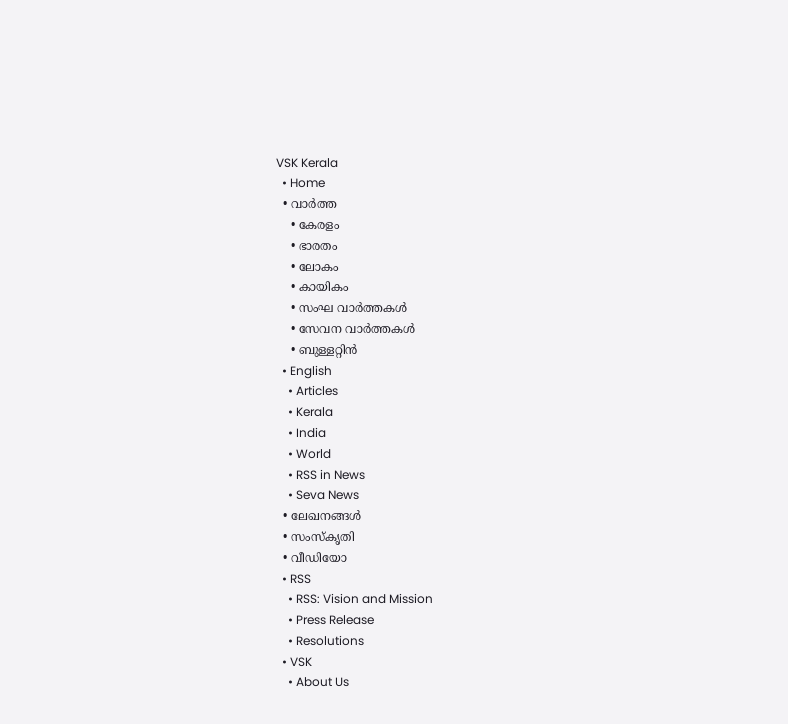VSK Kerala
  • Home
  • വാര്‍ത്ത
    • കേരളം
    • ഭാരതം
    • ലോകം
    • കായികം
    • സംഘ വാര്‍ത്തകള്‍
    • സേവന വാര്‍ത്തകള്‍
    • ബുള്ളറ്റിൻ
  • English
    • Articles
    • Kerala
    • India
    • World
    • RSS in News
    • Seva News
  • ലേഖനങ്ങള്‍
  • സംസ്കൃതി
  • വീഡിയോ
  • RSS
    • RSS: Vision and Mission
    • Press Release
    • Resolutions
  • VSK
    • About Us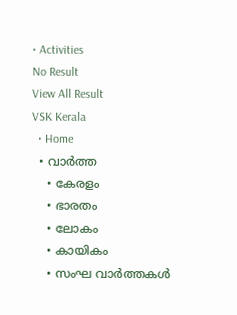• Activities
No Result
View All Result
VSK Kerala
  • Home
  • വാര്‍ത്ത
    • കേരളം
    • ഭാരതം
    • ലോകം
    • കായികം
    • സംഘ വാര്‍ത്തകള്‍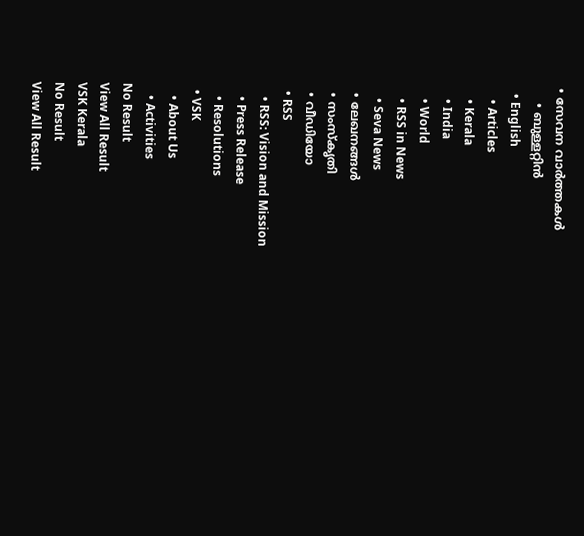• സേവന വാര്‍ത്തകള്‍
    • ബുള്ളറ്റിൻ
  • English
    • Articles
    • Kerala
    • India
    • World
    • RSS in News
    • Seva News
  • ലേഖനങ്ങള്‍
  • സംസ്കൃതി
  • വീഡിയോ
  • RSS
    • RSS: Vision and Mission
    • Press Release
    • Resolutions
  • VSK
    • About Us
    • Activities
No Result
View All Result
VSK Kerala
No Result
View All Result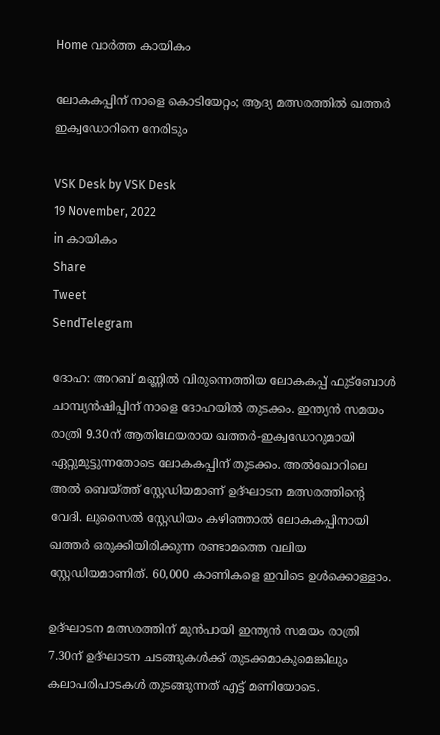Home വാര്‍ത്ത കായികം

ലോകകപ്പിന് നാളെ കൊടിയേറ്റം; ആദ്യ മത്സരത്തില്‍ ഖത്തര്‍ ഇക്വഡോറിനെ നേരിടും

VSK Desk by VSK Desk
19 November, 2022
in കായികം
Share
Tweet
SendTelegram

ദോഹ: അറബ് മണ്ണില്‍ വിരുന്നെത്തിയ ലോകകപ്പ് ഫുട്ബോള്‍ ചാമ്പ്യന്‍ഷിപ്പിന് നാളെ ദോഹയില്‍ തുടക്കം. ഇന്ത്യന്‍ സമയം രാത്രി 9.30ന് ആതിഥേയരായ ഖത്തര്‍-ഇക്വഡോറുമായി ഏറ്റുമുട്ടുന്നതോടെ ലോകകപ്പിന് തുടക്കം. അല്‍ഖോറിലെ അല്‍ ബെയ്ത്ത് സ്റ്റേഡിയമാണ് ഉദ്ഘാടന മത്സരത്തിന്‍റെ വേദി. ലുസൈല്‍ സ്റ്റേഡിയം കഴിഞ്ഞാല്‍ ലോകകപ്പിനായി ഖത്തര്‍ ഒരുക്കിയിരിക്കുന്ന രണ്ടാമത്തെ വലിയ സ്റ്റേഡിയമാണിത്. 60,000 കാണികളെ ഇവിടെ ഉള്‍ക്കൊള്ളാം.

ഉദ്ഘാടന മത്സരത്തിന് മുന്‍പായി ഇന്ത്യന്‍ സമയം രാത്രി 7.30ന് ഉദ്ഘാടന ചടങ്ങുകള്‍ക്ക് തുടക്കമാകുമെങ്കിലും കലാപരിപാടകള്‍ തുടങ്ങുന്നത് എട്ട് മണിയോടെ.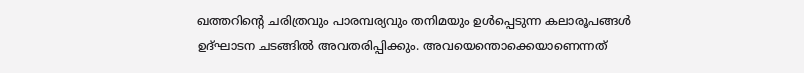ഖത്തറിന്‍റെ ചരിത്രവും പാരമ്പര്യവും തനിമയും ഉള്‍പ്പെടുന്ന കലാരൂപങ്ങള്‍ ഉദ്ഘാടന ചടങ്ങില്‍ അവതരിപ്പിക്കും. അവയെന്തൊക്കെയാണെന്നത്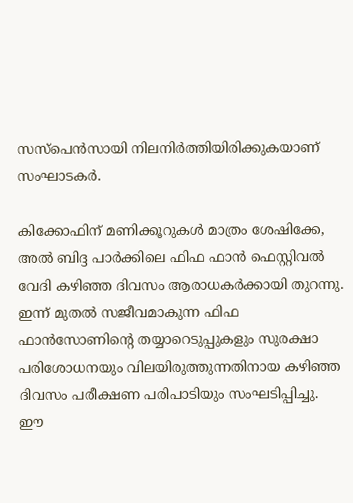സസ്‌പെന്‍സായി നിലനിര്‍ത്തിയിരിക്കുകയാണ് സംഘാടകര്‍.

കിക്കോഫിന് മണിക്കൂറുകള്‍ മാത്രം ശേഷിക്കേ, അല്‍ ബിദ്ദ പാര്‍ക്കിലെ ഫിഫ ഫാന്‍ ഫെസ്റ്റിവല്‍ വേദി കഴിഞ്ഞ ദിവസം ആരാധകര്‍ക്കായി തുറന്നു. ഇന്ന് മുതല്‍ സജീവമാകുന്ന ഫിഫ ഫാന്‍സോണിന്‍റെ തയ്യാറെടുപ്പുകളും സുരക്ഷാ പരിശോധനയും വിലയിരുത്തുന്നതിനായ കഴിഞ്ഞ ദിവസം പരീക്ഷണ പരിപാടിയും സംഘടിപ്പിച്ചു. ഈ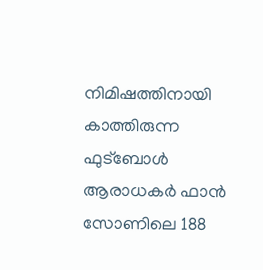നിമിഷത്തിനായി കാത്തിരുന്ന ഫുട്ബോള്‍ ആരാധകര്‍ ഫാന്‍ സോണിലെ 188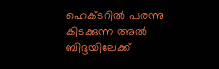ഹെക്ടറില്‍ പരന്നു കിടക്കുന്ന അല്‍ ബിദ്ദയിലേക്ക്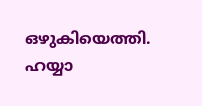ഒഴുകിയെത്തി. ഹയ്യാ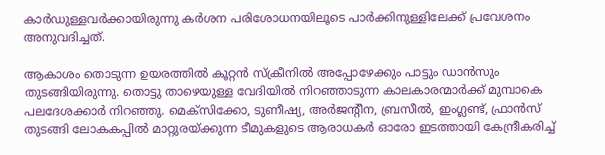കാര്‍ഡുള്ളവര്‍ക്കായിരുന്നു കര്‍ശന പരിശോധനയിലൂടെ പാര്‍ക്കിനുള്ളിലേക്ക് പ്രവേശനം അനുവദിച്ചത്.

ആകാശം തൊടുന്ന ഉയരത്തില്‍ കൂറ്റന്‍ സ്‌ക്രീനില്‍ അപ്പോഴേക്കും പാട്ടും ഡാന്‍സും തുടങ്ങിയിരുന്നു. തൊട്ടു താഴെയുള്ള വേദിയില്‍ നിറഞ്ഞാടുന്ന കാലകാരന്മാര്‍ക്ക് മുമ്പാകെ പലദേശക്കാര്‍ നിറഞ്ഞു. മെക്സിക്കോ, ടുണീഷ്യ, അര്‍ജന്റീന, ബ്രസീല്‍, ഇംഗ്ലണ്ട്, ഫ്രാന്‍സ് തുടങ്ങി ലോകകപ്പില്‍ മാറ്റുരയ്ക്കുന്ന ടീമുകളുടെ ആരാധകര്‍ ഓരോ ഇടത്തായി കേന്ദ്രീകരിച്ച്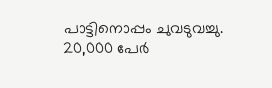പാട്ടിനൊപ്പം ചുവടുവച്ചു. 20,000 പേര്‍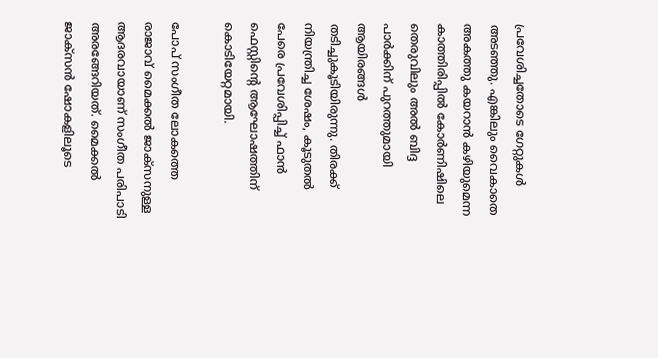പ്രവേശിച്ചതോടെ ഗേറ്റുകള്‍ അടഞ്ഞു. എങ്കിലും വൈകാതെ അകത്തു കയറാന്‍ കഴിയുമെന്ന കാത്തിരിപ്പില്‍ കോര്‍ണിഷിലെ തെരുവിലും അല്‍ ബിദ്ദ പാര്‍ക്കിന് പുറത്തുമായി ആയിരങ്ങള്‍ തടിച്ചുകൂടിയിരുന്നു. തിരക്ക് നിയന്ത്രിച്ച ശേഷം, കൂടുതല്‍ പേരെ പ്രവേശിപ്പിച്ച് ഫാന്‍ ഫെസ്റ്റിന്‍റെ ആഘോഷത്തിന് കൊടിയേറ്റമായി.

പോപ് സംഗീത ലോകത്തെ രാജാവ് മൈക്കല്‍ ജാക്സനുള്ള ആദരവായാണ് സംഗീത പരിപാടി അരങ്ങേറിയത്. മൈക്കല്‍ ജാക്സന്‍ ഷോകളിലൂടെ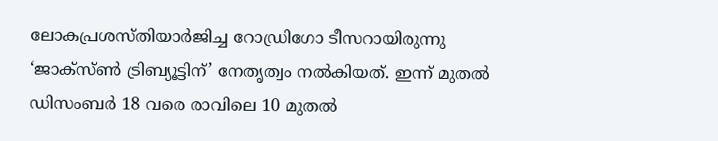ലോകപ്രശസ്തിയാര്‍ജിച്ച റോഡ്രിഗോ ടീസറായിരുന്നു ‘ജാക്സ്ണ്‍ ട്രിബ്യൂട്ടിന്’ നേതൃത്വം നല്‍കിയത്. ഇന്ന് മുതല്‍ ഡിസംബര്‍ 18 വരെ രാവിലെ 10 മുതല്‍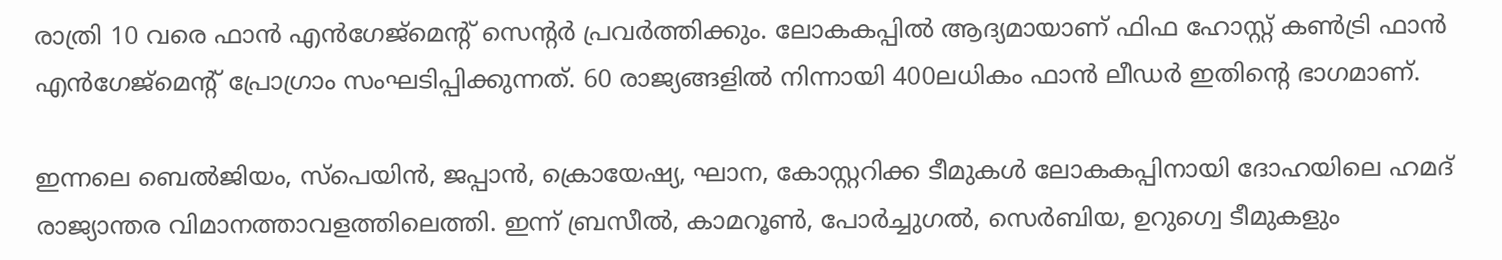രാത്രി 10 വരെ ഫാന്‍ എന്‍ഗേജ്മെന്റ് സെന്റര്‍ പ്രവര്‍ത്തിക്കും. ലോകകപ്പില്‍ ആദ്യമായാണ് ഫിഫ ഹോസ്റ്റ് കണ്‍ട്രി ഫാന്‍ എന്‍ഗേജ്മെന്റ് പ്രോഗ്രാം സംഘടിപ്പിക്കുന്നത്. 60 രാജ്യങ്ങളില്‍ നിന്നായി 400ലധികം ഫാന്‍ ലീഡര്‍ ഇതിന്‍റെ ഭാഗമാണ്.

ഇന്നലെ ബെല്‍ജിയം, സ്പെയിന്‍, ജപ്പാന്‍, ക്രൊയേഷ്യ, ഘാന, കോസ്റ്ററിക്ക ടീമുകള്‍ ലോകകപ്പിനായി ദോഹയിലെ ഹമദ് രാജ്യാന്തര വിമാനത്താവളത്തിലെത്തി. ഇന്ന് ബ്രസീല്‍, കാമറൂണ്‍, പോര്‍ച്ചുഗല്‍, സെര്‍ബിയ, ഉറുഗ്വെ ടീമുകളും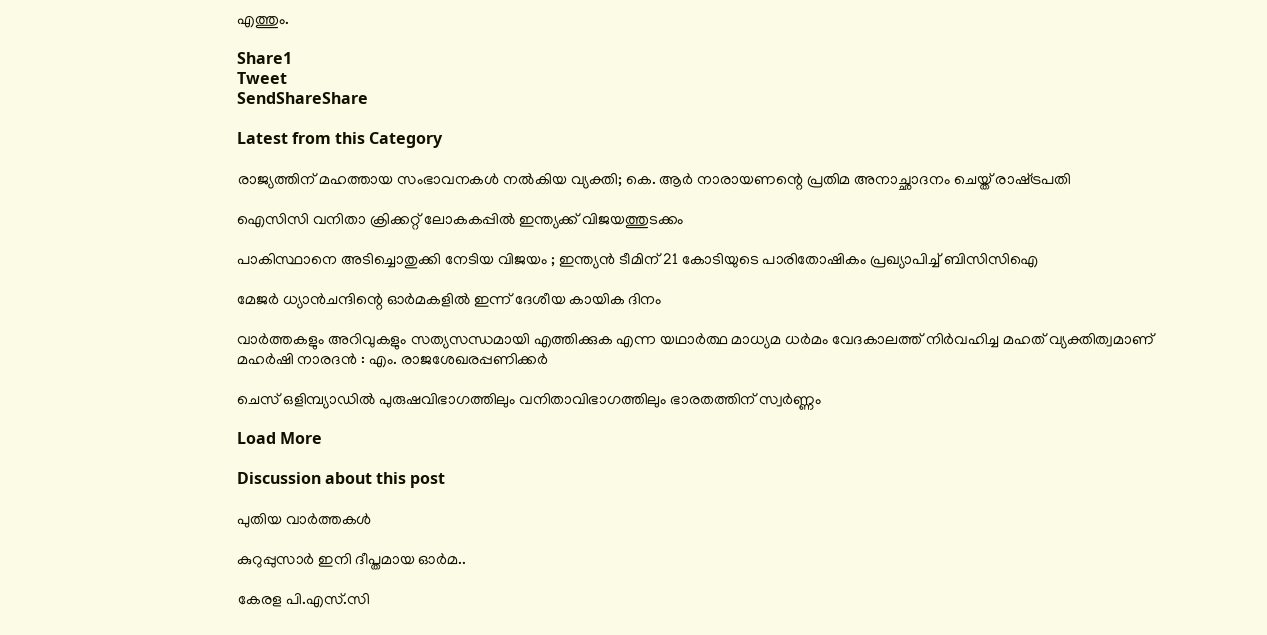എത്തും.

Share1
Tweet
SendShareShare

Latest from this Category

രാജ്യത്തിന് മഹത്തായ സംഭാവനകൾ നൽകിയ വ്യക്തി; കെ. ആർ നാരായണന്റെ പ്രതിമ അനാച്ഛാദനം ചെയ്ത് രാഷ്‌ട്രപതി

ഐസിസി വനിതാ ക്രിക്കറ്റ് ലോകകപ്പില്‍ ഇന്ത്യക്ക് വിജയത്തുടക്കം

പാകിസ്ഥാനെ അടിച്ചൊതുക്കി നേടിയ വിജയം ; ഇന്ത്യൻ ടീമിന് 21 കോടിയുടെ പാരിതോഷികം പ്രഖ്യാപിച്ച് ബിസിസിഐ

മേജർ ധ്യാൻചന്ദിന്റെ ഓർമകളിൽ ഇന്ന് ദേശീയ കായിക ദിനം

വാർത്തകളും അറിവുകളും സത്യസന്ധമായി എത്തിക്കുക എന്ന യഥാർത്ഥ മാധ്യമ ധർമം വേദകാലത്ത് നിർവഹിച്ച മഹത് വ്യക്തിത്വമാണ് മഹർഷി നാരദൻ : എം. രാജശേഖരപ്പണിക്കർ

ചെസ് ഒളിമ്പ്യാഡില്‍ പുരുഷവിഭാഗത്തിലും വനിതാവിഭാഗത്തിലും ഭാരതത്തിന് സ്വര്‍ണ്ണം

Load More

Discussion about this post

പുതിയ വാര്‍ത്തകള്‍

കുറുപ്പുസാർ ഇനി ദീപ്തമായ ഓർമ..

കേരള പി.എസ്.സി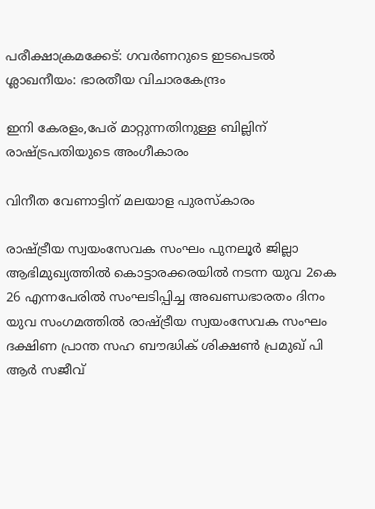പരീക്ഷാക്രമക്കേട്: ഗവര്‍ണറുടെ ഇടപെടല്‍ ശ്ലാഖനീയം: ഭാരതീയ വിചാരകേന്ദ്രം

ഇനി കേരളം,പേര് മാറ്റുന്നതിനുള്ള ബില്ലിന് രാഷ്‌ട്രപതിയുടെ അംഗീകാരം

വിനീത വേണാട്ടിന് മലയാള പുരസ്‌കാരം

രാഷ്ട്രീയ സ്വയംസേവക സംഘം പുനലൂർ ജില്ലാ ആഭിമുഖ്യത്തിൽ കൊട്ടാരക്കരയിൽ നടന്ന യുവ 2കെ 26 എന്നപേരിൽ സംഘടിപ്പിച്ച അഖണ്ഡഭാരതം ദിനം യുവ സംഗമത്തിൽ രാഷ്ട്രീയ സ്വയംസേവക സംഘം ദക്ഷിണ പ്രാന്ത സഹ ബൗദ്ധിക് ശിക്ഷൺ പ്രമുഖ് പി ആർ സജീവ്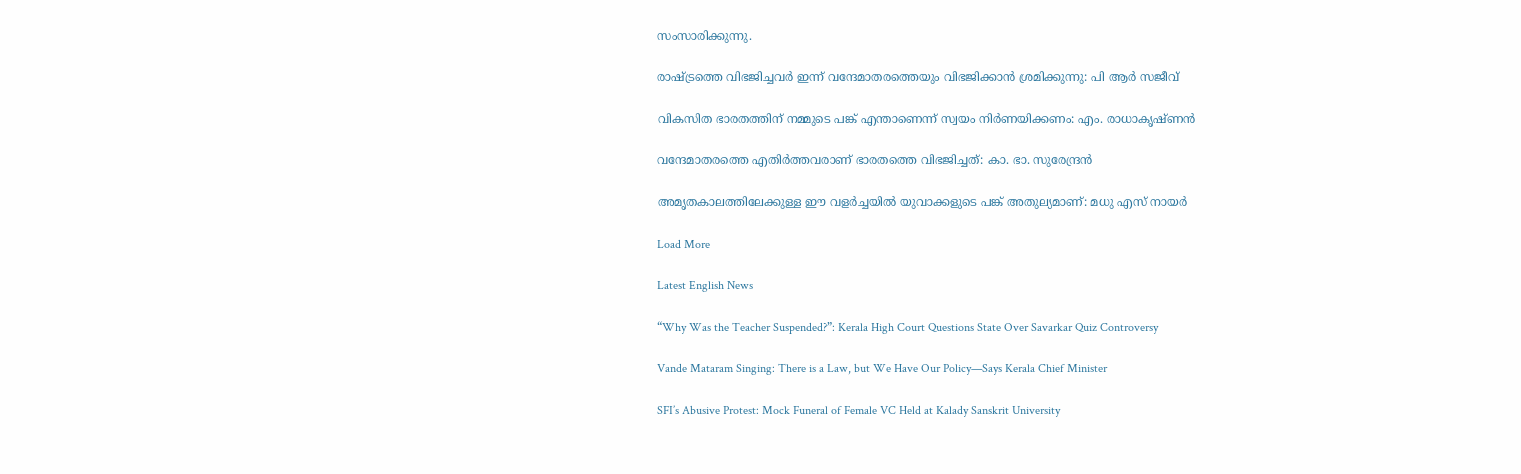സംസാരിക്കുന്നു.

രാഷ്ട്രത്തെ വിഭജിച്ചവർ ഇന്ന് വന്ദേമാതരത്തെയും വിഭജിക്കാൻ ശ്രമിക്കുന്നു: പി ആർ സജീവ്

വികസിത ഭാരതത്തിന് നമ്മുടെ പങ്ക് എന്താണെന്ന് സ്വയം നിര്‍ണയിക്കണം: എം. രാധാകൃഷ്ണന്‍

വന്ദേമാതരത്തെ എതിര്‍ത്തവരാണ് ഭാരതത്തെ വിഭജിച്ചത്: കാ. ഭാ. സുരേന്ദ്രന്‍

അമൃതകാലത്തിലേക്കുള്ള ഈ വളർച്ചയിൽ യുവാക്കളുടെ പങ്ക് അതുല്യമാണ്: മധു എസ് നായർ

Load More

Latest English News

“Why Was the Teacher Suspended?”: Kerala High Court Questions State Over Savarkar Quiz Controversy

Vande Mataram Singing: There is a Law, but We Have Our Policy—Says Kerala Chief Minister

SFI’s Abusive Protest: Mock Funeral of Female VC Held at Kalady Sanskrit University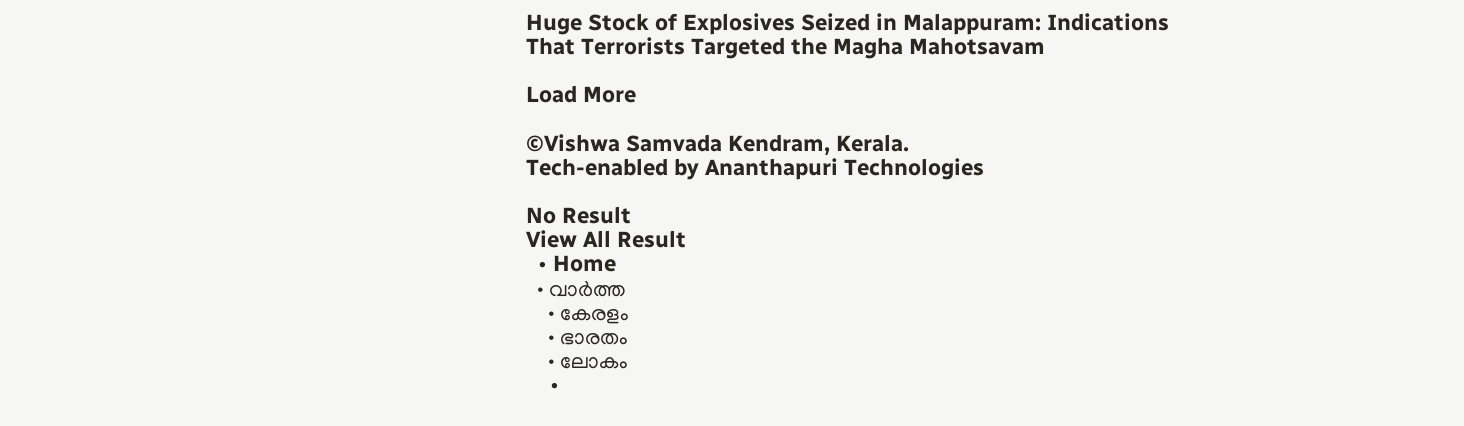Huge Stock of Explosives Seized in Malappuram: Indications That Terrorists Targeted the Magha Mahotsavam

Load More

©Vishwa Samvada Kendram, Kerala.
Tech-enabled by Ananthapuri Technologies

No Result
View All Result
  • Home
  • വാര്‍ത്ത
    • കേരളം
    • ഭാരതം
    • ലോകം
    •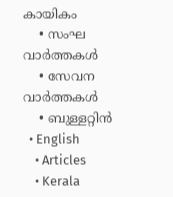കായികം
    • സംഘ വാര്‍ത്തകള്‍
    • സേവന വാര്‍ത്തകള്‍
    • ബുള്ളറ്റിൻ
  • English
    • Articles
    • Kerala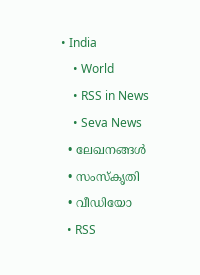• India
    • World
    • RSS in News
    • Seva News
  • ലേഖനങ്ങള്‍
  • സംസ്കൃതി
  • വീഡിയോ
  • RSS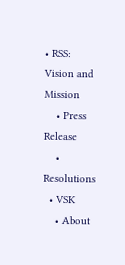• RSS: Vision and Mission
    • Press Release
    • Resolutions
  • VSK
    • About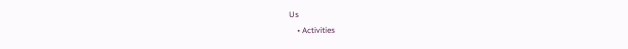Us
    • Activities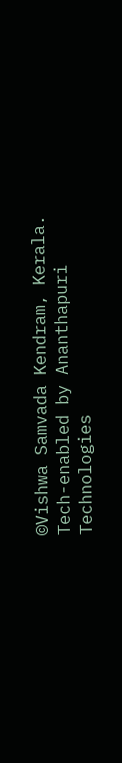©Vishwa Samvada Kendram, Kerala.
Tech-enabled by Ananthapuri Technologies